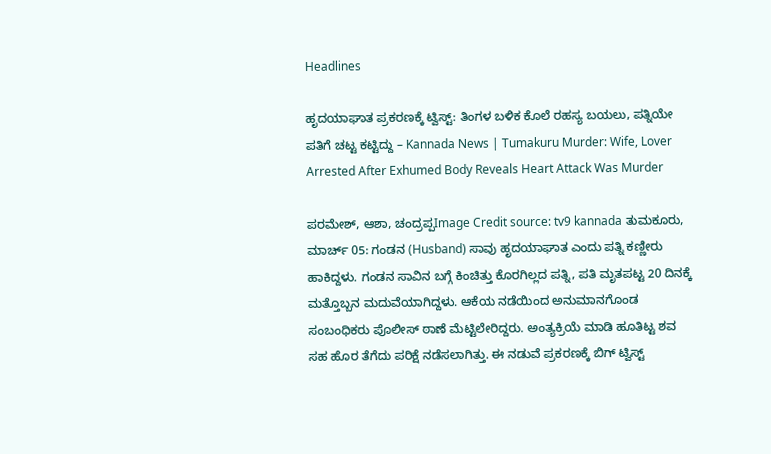Headlines

ಹೃದಯಾಘಾತ ಪ್ರಕರಣಕ್ಕೆ ಟ್ವಿಸ್ಟ್: ತಿಂಗಳ ಬಳಿಕ ಕೊಲೆ ರಹಸ್ಯ ಬಯಲು, ಪತ್ನಿಯೇ ಪತಿಗೆ ಚಟ್ಟ ಕಟ್ಟಿದ್ದು – Kannada News | Tumakuru Murder: Wife, Lover Arrested After Exhumed Body Reveals Heart Attack Was Murder

ಪರಮೇಶ್, ಆಶಾ, ಚಂದ್ರಪ್ಪImage Credit source: tv9 kannada ತುಮಕೂರು, ಮಾರ್ಚ್ 05: ಗಂಡನ (Husband) ಸಾವು ಹೃದಯಾಘಾತ ಎಂದು ಪತ್ನಿ ಕಣ್ಣೀರು ಹಾಕಿದ್ದಳು. ಗಂಡನ ಸಾವಿನ ಬಗ್ಗೆ ಕಿಂಚಿತ್ತು ಕೊರಗಿಲ್ಲದ ಪತ್ನಿ, ಪತಿ ಮೃತಪಟ್ಟ 20 ದಿನಕ್ಕೆ ಮತ್ತೊಬ್ಬನ ಮದುವೆಯಾಗಿದ್ದಳು. ಆಕೆಯ ನಡೆಯಿಂದ ಅನುಮಾನಗೊಂಡ ಸಂಬಂಧಿಕರು ಪೊಲೀಸ್ ಠಾಣೆ ಮೆಟ್ಟಿಲೇರಿದ್ದರು. ಅಂತ್ಯಕ್ರಿಯೆ ಮಾಡಿ ಹೂತಿಟ್ಟ ಶವ ಸಹ ಹೊರ ತೆಗೆದು ಪರಿಕ್ಷೆ ನಡೆಸಲಾಗಿತ್ತು. ಈ ನಡುವೆ ಪ್ರಕರಣಕ್ಕೆ ಬಿಗ್ ಟ್ವಿಸ್ಟ್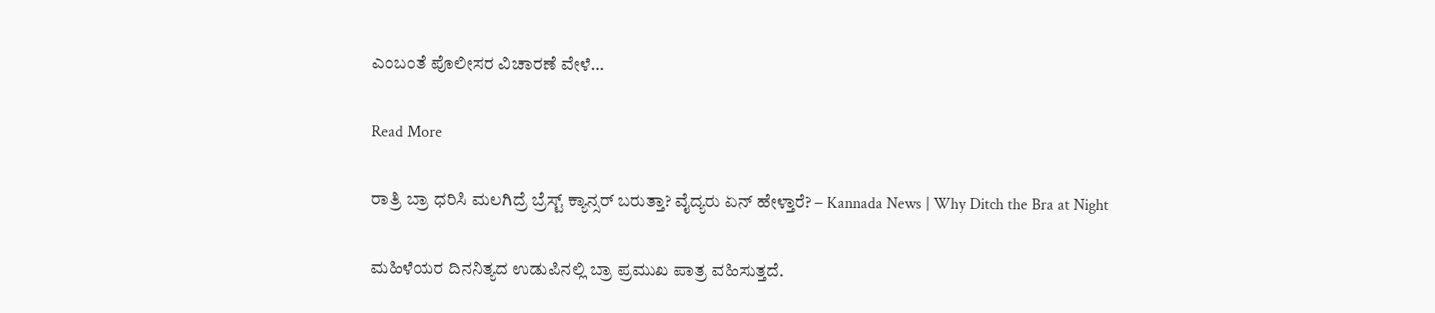ಎಂಬಂತೆ ಪೊಲೀಸರ ವಿಚಾರಣೆ ವೇಳೆ…

Read More

ರಾತ್ರಿ ಬ್ರಾ ಧರಿಸಿ ಮಲಗಿದ್ರೆ ಬ್ರೆಸ್ಟ್ ಕ್ಯಾನ್ಸರ್ ಬರುತ್ತಾ? ವೈದ್ಯರು ಏನ್ ಹೇಳ್ತಾರೆ? – Kannada News | Why Ditch the Bra at Night

ಮಹಿಳೆಯರ ದಿನನಿತ್ಯದ ಉಡುಪಿನಲ್ಲಿ ಬ್ರಾ ಪ್ರಮುಖ ಪಾತ್ರ ವಹಿಸುತ್ತದೆ.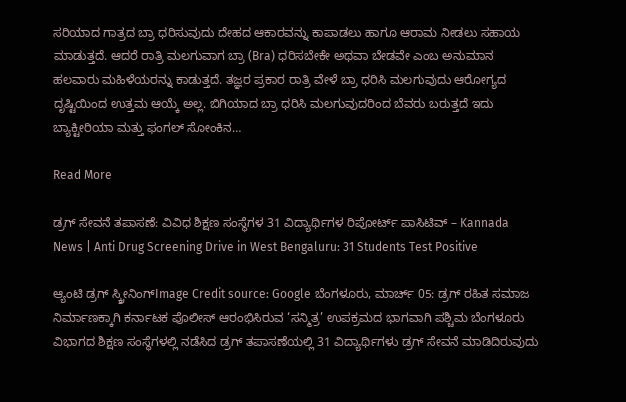ಸರಿಯಾದ ಗಾತ್ರದ ಬ್ರಾ ಧರಿಸುವುದು ದೇಹದ ಆಕಾರವನ್ನು ಕಾಪಾಡಲು ಹಾಗೂ ಆರಾಮ ನೀಡಲು ಸಹಾಯ ಮಾಡುತ್ತದೆ. ಆದರೆ ರಾತ್ರಿ ಮಲಗುವಾಗ ಬ್ರಾ (Bra) ಧರಿಸಬೇಕೇ ಅಥವಾ ಬೇಡವೇ ಎಂಬ ಅನುಮಾನ ಹಲವಾರು ಮಹಿಳೆಯರನ್ನು ಕಾಡುತ್ತದೆ. ತಜ್ಞರ ಪ್ರಕಾರ ರಾತ್ರಿ ವೇಳೆ ಬ್ರಾ ಧರಿಸಿ ಮಲಗುವುದು ಆರೋಗ್ಯದ ದೃಷ್ಟಿಯಿಂದ ಉತ್ತಮ ಆಯ್ಕೆ ಅಲ್ಲ. ಬಿಗಿಯಾದ ಬ್ರಾ ಧರಿಸಿ ಮಲಗುವುದರಿಂದ ಬೆವರು ಬರುತ್ತದೆ ಇದು ಬ್ಯಾಕ್ಟೀರಿಯಾ ಮತ್ತು ಫಂಗಲ್ ಸೋಂಕಿನ…

Read More

ಡ್ರಗ್ ಸೇವನೆ ತಪಾಸಣೆ: ವಿವಿಧ ಶಿಕ್ಷಣ ಸಂಸ್ಥೆಗಳ 31 ವಿದ್ಯಾರ್ಥಿಗಳ ರಿಪೋರ್ಟ್ ಪಾಸಿಟಿವ್ – Kannada News | Anti Drug Screening Drive in West Bengaluru: 31 Students Test Positive

ಆ್ಯಂಟಿ ಡ್ರಗ್ ಸ್ಕ್ರೀನಿಂಗ್Image Credit source: Google ಬೆಂಗಳೂರು, ಮಾರ್ಚ್ 05: ಡ್ರಗ್‌ ರಹಿತ ಸಮಾಜ ನಿರ್ಮಾಣಕ್ಕಾಗಿ ಕರ್ನಾಟಕ ಪೊಲೀಸ್ ಆರಂಭಿಸಿರುವ ‘ಸನ್ಮಿತ್ರ’ ಉಪಕ್ರಮದ ಭಾಗವಾಗಿ ಪಶ್ಚಿಮ ಬೆಂಗಳೂರು ವಿಭಾಗದ ಶಿಕ್ಷಣ ಸಂಸ್ಥೆಗಳಲ್ಲಿ ನಡೆಸಿದ ಡ್ರಗ್ ತಪಾಸಣೆಯಲ್ಲಿ 31 ವಿದ್ಯಾರ್ಥಿಗಳು ಡ್ರಗ್ ಸೇವನೆ ಮಾಡಿದಿರುವುದು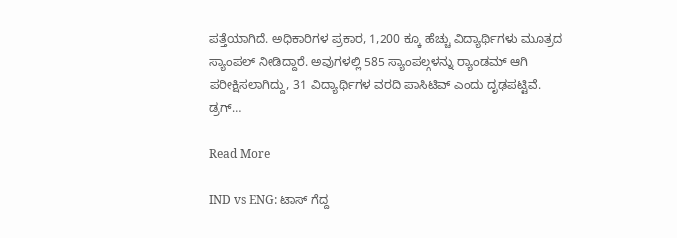ಪತ್ತೆಯಾಗಿದೆ. ಅಧಿಕಾರಿಗಳ ಪ್ರಕಾರ, 1,200 ಕ್ಕೂ ಹೆಚ್ಚು ವಿದ್ಯಾರ್ಥಿಗಳು ಮೂತ್ರದ ಸ್ಯಾಂಪಲ್ ನೀಡಿದ್ದಾರೆ. ಅವುಗಳಲ್ಲಿ 585 ಸ್ಯಾಂಪಲ್ಗಳನ್ನು ರ‍್ಯಾಂಡಮ್ ಆಗಿ ಪರೀಕ್ಷಿಸಲಾಗಿದ್ದು, 31 ವಿದ್ಯಾರ್ಥಿಗಳ ವರದಿ ಪಾಸಿಟಿವ್ ಎಂದು ದೃಢಪಟ್ಟಿವೆ. ಡ್ರಗ್…

Read More

IND vs ENG: ಟಾಸ್ ಗೆದ್ದ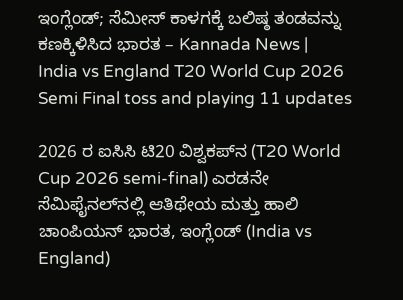ಇಂಗ್ಲೆಂಡ್‌; ಸೆಮೀಸ್ ಕಾಳಗಕ್ಕೆ ಬಲಿಷ್ಠ ತಂಡವನ್ನು ಕಣಕ್ಕಿಳಿಸಿದ ಭಾರತ – Kannada News | India vs England T20 World Cup 2026 Semi Final toss and playing 11 updates

2026 ರ ಐಸಿಸಿ ಟಿ20 ವಿಶ್ವಕಪ್‌ನ (T20 World Cup 2026 semi-final) ಎರಡನೇ ಸೆಮಿಫೈನಲ್‌ನಲ್ಲಿ ಆತಿಥೇಯ ಮತ್ತು ಹಾಲಿ ಚಾಂಪಿಯನ್ ಭಾರತ, ಇಂಗ್ಲೆಂಡ್ (India vs England)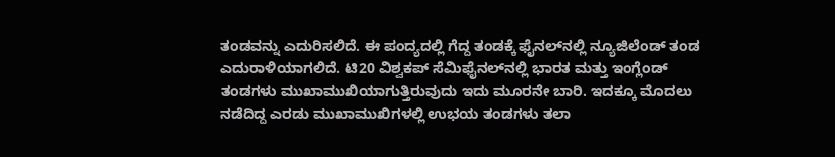ತಂಡವನ್ನು ಎದುರಿಸಲಿದೆ. ಈ ಪಂದ್ಯದಲ್ಲಿ ಗೆದ್ದ ತಂಡಕ್ಕೆ ಫೈನಲ್‌ನಲ್ಲಿ ನ್ಯೂಜಿಲೆಂಡ್ ತಂಡ ಎದುರಾಳಿಯಾಗಲಿದೆ. ಟಿ20 ವಿಶ್ವಕಪ್‌ ಸೆಮಿಫೈನಲ್‌ನಲ್ಲಿ ಭಾರತ ಮತ್ತು ಇಂಗ್ಲೆಂಡ್ ತಂಡಗಳು ಮುಖಾಮುಖಿಯಾಗುತ್ತಿರುವುದು ಇದು ಮೂರನೇ ಬಾರಿ. ಇದಕ್ಕೂ ಮೊದಲು ನಡೆದಿದ್ದ ಎರಡು ಮುಖಾಮುಖಿಗಳಲ್ಲಿ ಉಭಯ ತಂಡಗಳು ತಲಾ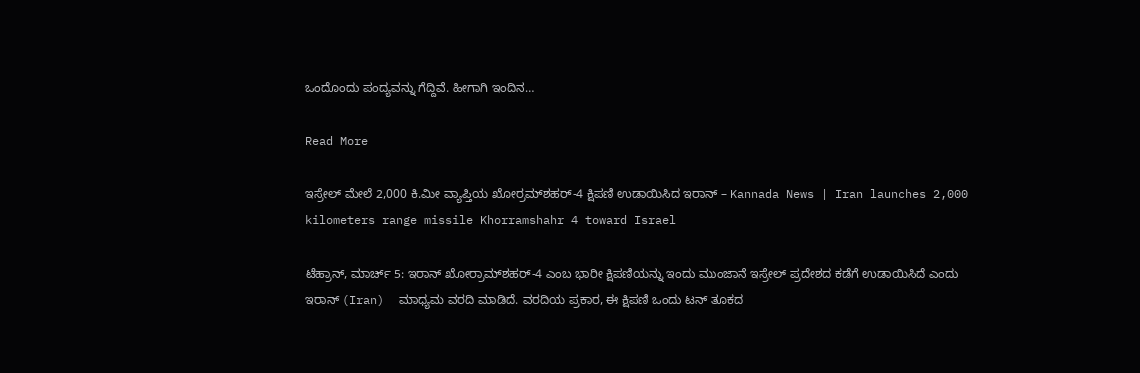ಒಂದೊಂದು ಪಂದ್ಯವನ್ನು ಗೆದ್ದಿವೆ. ಹೀಗಾಗಿ ಇಂದಿನ…

Read More

ಇಸ್ರೇಲ್ ಮೇಲೆ 2,000 ಕಿ.ಮೀ ವ್ಯಾಪ್ತಿಯ ಖೋರ್ರಮ್‌ಶಹರ್-4 ಕ್ಷಿಪಣಿ ಉಡಾಯಿಸಿದ ಇರಾನ್ – Kannada News | Iran launches 2,000 kilometers range missile Khorramshahr 4 toward Israel

ಟೆಹ್ರಾನ್, ಮಾರ್ಚ್ 5: ಇರಾನ್ ಖೋರ್ರಾಮ್‌ಶಹರ್-4 ಎಂಬ ಭಾರೀ ಕ್ಷಿಪಣಿಯನ್ನು ಇಂದು ಮುಂಜಾನೆ ಇಸ್ರೇಲ್ ಪ್ರದೇಶದ ಕಡೆಗೆ ಉಡಾಯಿಸಿದೆ ಎಂದು ಇರಾನ್ (Iran)  ಮಾಧ್ಯಮ ವರದಿ ಮಾಡಿದೆ. ವರದಿಯ ಪ್ರಕಾರ, ಈ ಕ್ಷಿಪಣಿ ಒಂದು ಟನ್ ತೂಕದ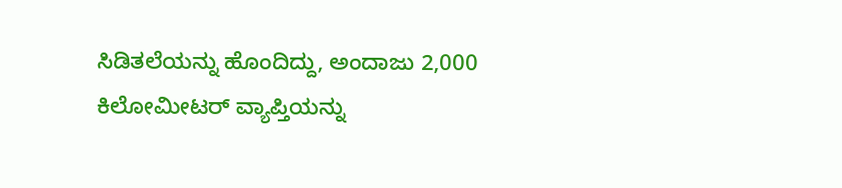ಸಿಡಿತಲೆಯನ್ನು ಹೊಂದಿದ್ದು, ಅಂದಾಜು 2,000 ಕಿಲೋಮೀಟರ್ ವ್ಯಾಪ್ತಿಯನ್ನು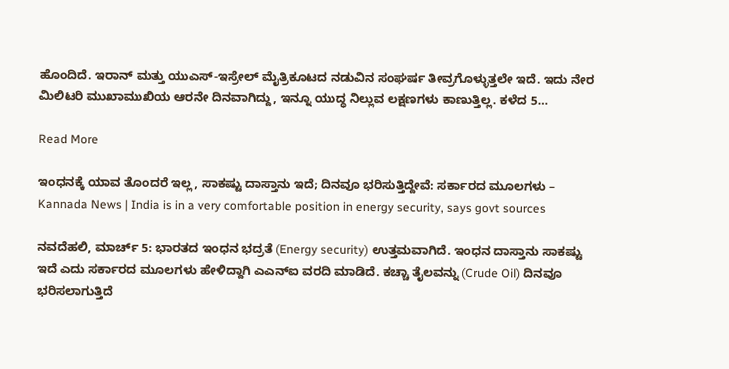ಹೊಂದಿದೆ. ಇರಾನ್ ಮತ್ತು ಯುಎಸ್-ಇಸ್ರೇಲ್ ಮೈತ್ರಿಕೂಟದ ನಡುವಿನ ಸಂಘರ್ಷ ತೀವ್ರಗೊಳ್ಳುತ್ತಲೇ ಇದೆ. ಇದು ನೇರ ಮಿಲಿಟರಿ ಮುಖಾಮುಖಿಯ ಆರನೇ ದಿನವಾಗಿದ್ದು, ಇನ್ನೂ ಯುದ್ಧ ನಿಲ್ಲುವ ಲಕ್ಷಣಗಳು ಕಾಣುತ್ತಿಲ್ಲ. ಕಳೆದ 5…

Read More

ಇಂಧನಕ್ಕೆ ಯಾವ ತೊಂದರೆ ಇಲ್ಲ, ಸಾಕಷ್ಟು ದಾಸ್ತಾನು ಇದೆ; ದಿನವೂ ಭರಿಸುತ್ತಿದ್ದೇವೆ: ಸರ್ಕಾರದ ಮೂಲಗಳು – Kannada News | India is in a very comfortable position in energy security, says govt sources

ನವದೆಹಲಿ, ಮಾರ್ಚ್ 5: ಭಾರತದ ಇಂಧನ ಭದ್ರತೆ (Energy security) ಉತ್ತಮವಾಗಿದೆ. ಇಂಧನ ದಾಸ್ತಾನು ಸಾಕಷ್ಟು ಇದೆ ಎದು ಸರ್ಕಾರದ ಮೂಲಗಳು ಹೇಳಿದ್ದಾಗಿ ಎಎನ್ಐ ವರದಿ ಮಾಡಿದೆ. ಕಚ್ಚಾ ತೈಲವನ್ನು (Crude Oil) ದಿನವೂ ಭರಿಸಲಾಗುತ್ತಿದೆ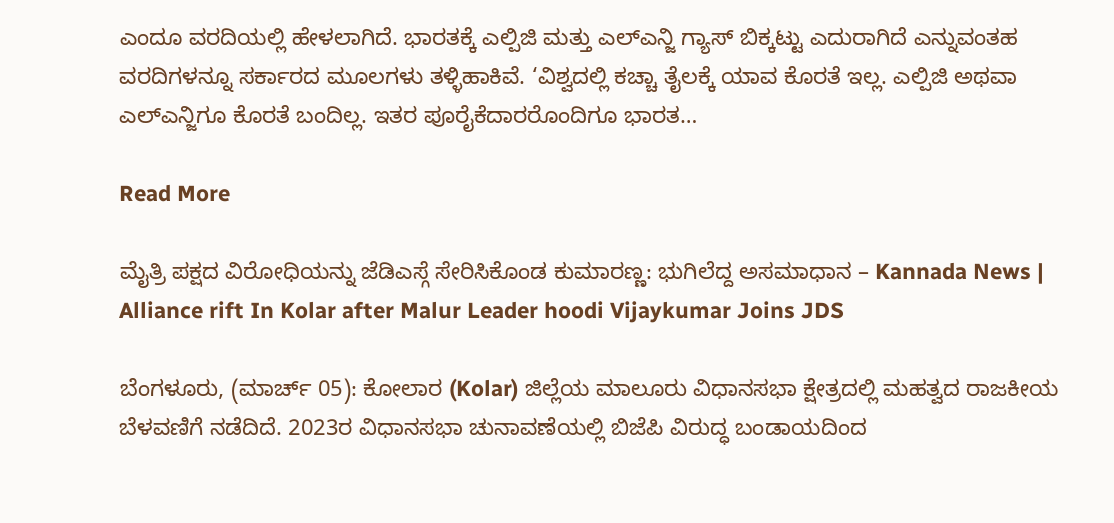ಎಂದೂ ವರದಿಯಲ್ಲಿ ಹೇಳಲಾಗಿದೆ. ಭಾರತಕ್ಕೆ ಎಲ್ಪಿಜಿ ಮತ್ತು ಎಲ್ಎನ್ಜಿ ಗ್ಯಾಸ್ ಬಿಕ್ಕಟ್ಟು ಎದುರಾಗಿದೆ ಎನ್ನುವಂತಹ ವರದಿಗಳನ್ನೂ ಸರ್ಕಾರದ ಮೂಲಗಳು ತಳ್ಳಿಹಾಕಿವೆ. ‘ವಿಶ್ವದಲ್ಲಿ ಕಚ್ಚಾ ತೈಲಕ್ಕೆ ಯಾವ ಕೊರತೆ ಇಲ್ಲ. ಎಲ್ಪಿಜಿ ಅಥವಾ ಎಲ್ಎನ್ಜಿಗೂ ಕೊರತೆ ಬಂದಿಲ್ಲ. ಇತರ ಪೂರೈಕೆದಾರರೊಂದಿಗೂ ಭಾರತ…

Read More

ಮೈತ್ರಿ ಪಕ್ಷದ ವಿರೋಧಿಯನ್ನು ಜೆಡಿಎಸ್ಗೆ ಸೇರಿಸಿಕೊಂಡ ಕುಮಾರಣ್ಣ: ಭುಗಿಲೆದ್ದ ಅಸಮಾಧಾನ – Kannada News | Alliance rift In Kolar after Malur Leader hoodi Vijaykumar Joins JDS

ಬೆಂಗಳೂರು, (ಮಾರ್ಚ್ 05): ಕೋಲಾರ (Kolar) ಜಿಲ್ಲೆಯ ಮಾಲೂರು ವಿಧಾನಸಭಾ ಕ್ಷೇತ್ರದಲ್ಲಿ ಮಹತ್ವದ ರಾಜಕೀಯ ಬೆಳವಣಿಗೆ ನಡೆದಿದೆ. 2023ರ ವಿಧಾನಸಭಾ ಚುನಾವಣೆಯಲ್ಲಿ ಬಿಜೆಪಿ ವಿರುದ್ಧ ಬಂಡಾಯದಿಂದ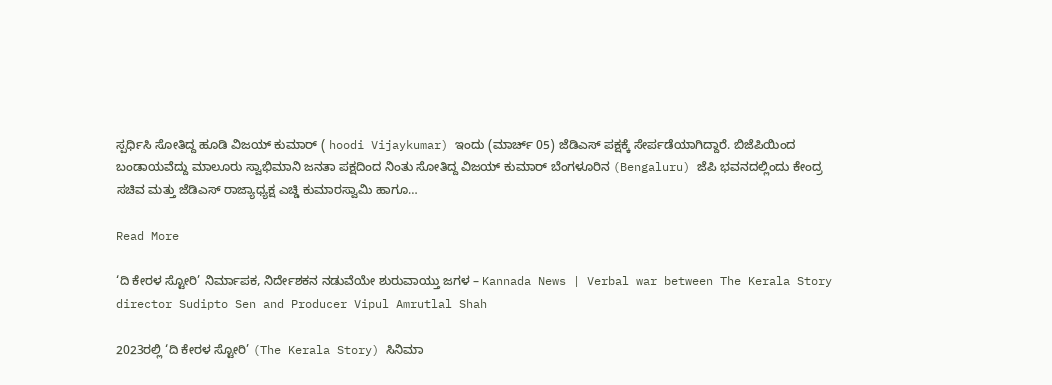ಸ್ಪರ್ಧಿಸಿ ಸೋತಿದ್ದ ಹೂಡಿ ವಿಜಯ್ ಕುಮಾರ್ ( hoodi Vijaykumar) ಇಂದು (ಮಾರ್ಚ್ 05) ಜೆಡಿಎಸ್ ಪಕ್ಷಕ್ಕೆ ಸೇರ್ಪಡೆಯಾಗಿದ್ದಾರೆ. ಬಿಜೆಪಿಯಿಂದ ಬಂಡಾಯವೆದ್ದು ಮಾಲೂರು ಸ್ವಾಭಿಮಾನಿ‌ ಜನತಾ ಪಕ್ಷದಿಂದ ನಿಂತು ಸೋತಿದ್ದ ವಿಜಯ್ ಕುಮಾರ್ ಬೆಂಗಳೂರಿನ (Bengaluru) ಜೆಪಿ ಭವನದಲ್ಲಿಂದು ಕೇಂದ್ರ‌ ಸಚಿವ ಮತ್ತು ಜೆಡಿಎಸ್ ರಾಜ್ಯಾಧ್ಯಕ್ಷ ಎಚ್ಡಿ ಕುಮಾರಸ್ವಾಮಿ ಹಾಗೂ…

Read More

‘ದಿ ಕೇರಳ ಸ್ಟೋರಿ’ ನಿರ್ಮಾಪಕ, ನಿರ್ದೇಶಕನ ನಡುವೆಯೇ ಶುರುವಾಯ್ತು ಜಗಳ – Kannada News | Verbal war between The Kerala Story director Sudipto Sen and Producer Vipul Amrutlal Shah

2023ರಲ್ಲಿ ‘ದಿ ಕೇರಳ ಸ್ಟೋರಿ’ (The Kerala Story) ಸಿನಿಮಾ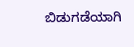ಬಿಡುಗಡೆಯಾಗಿ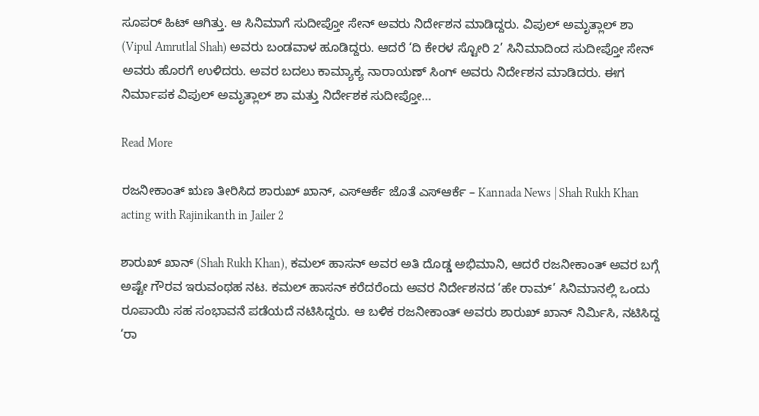ಸೂಪರ್ ಹಿಟ್ ಆಗಿತ್ತು. ಆ ಸಿನಿಮಾಗೆ ಸುದೀಪ್ತೋ ಸೇನ್ ಅವರು ನಿರ್ದೇಶನ ಮಾಡಿದ್ದರು. ವಿಪುಲ್ ಅಮೃತ್ಲಾಲ್ ಶಾ (Vipul Amrutlal Shah) ಅವರು ಬಂಡವಾಳ ಹೂಡಿದ್ದರು. ಆದರೆ ‘ದಿ ಕೇರಳ ಸ್ಟೋರಿ 2’ ಸಿನಿಮಾದಿಂದ ಸುದೀಪ್ತೋ ಸೇನ್ ಅವರು ಹೊರಗೆ ಉಳಿದರು. ಅವರ ಬದಲು ಕಾಮ್ಯಾಕ್ಯ ನಾರಾಯಣ್ ಸಿಂಗ್ ಅವರು ನಿರ್ದೇಶನ ಮಾಡಿದರು. ಈಗ ನಿರ್ಮಾಪಕ ವಿಪುಲ್ ಅಮೃತ್ಲಾಲ್ ಶಾ ಮತ್ತು ನಿರ್ದೇಶಕ ಸುದೀಪ್ತೋ…

Read More

ರಜನೀಕಾಂತ್ ಋಣ ತೀರಿಸಿದ ಶಾರುಖ್ ಖಾನ್, ಎಸ್ಆರ್ಕೆ ಜೊತೆ ಎಸ್ಆರ್ಕೆ – Kannada News | Shah Rukh Khan acting with Rajinikanth in Jailer 2

ಶಾರುಖ್ ಖಾನ್ (Shah Rukh Khan), ಕಮಲ್ ಹಾಸನ್ ಅವರ ಅತಿ ದೊಡ್ಡ ಅಭಿಮಾನಿ, ಆದರೆ ರಜನೀಕಾಂತ್ ಅವರ ಬಗ್ಗೆ ಅಷ್ಟೇ ಗೌರವ ಇರುವಂಥಹ ನಟ. ಕಮಲ್ ಹಾಸನ್ ಕರೆದರೆಂದು ಅವರ ನಿರ್ದೇಶನದ ‘ಹೇ ರಾಮ್’ ಸಿನಿಮಾನಲ್ಲಿ ಒಂದು ರೂಪಾಯಿ ಸಹ ಸಂಭಾವನೆ ಪಡೆಯದೆ ನಟಿಸಿದ್ದರು. ಆ ಬಳಿಕ ರಜನೀಕಾಂತ್ ಅವರು ಶಾರುಖ್ ಖಾನ್ ನಿರ್ಮಿಸಿ, ನಟಿಸಿದ್ದ ‘ರಾ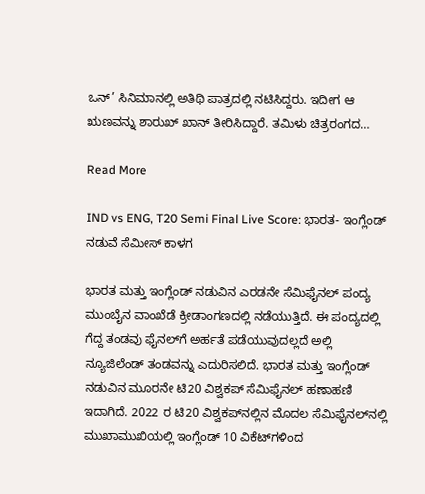ಒನ್’ ಸಿನಿಮಾನಲ್ಲಿ ಅತಿಥಿ ಪಾತ್ರದಲ್ಲಿ ನಟಿಸಿದ್ದರು. ಇದೀಗ ಆ ಋಣವನ್ನು ಶಾರುಖ್ ಖಾನ್ ತೀರಿಸಿದ್ದಾರೆ. ತಮಿಳು ಚಿತ್ರರಂಗದ…

Read More

IND vs ENG, T20 Semi Final Live Score: ಭಾರತ- ಇಂಗ್ಲೆಂಡ್ ನಡುವೆ ಸೆಮೀಸ್ ಕಾಳಗ

ಭಾರತ ಮತ್ತು ಇಂಗ್ಲೆಂಡ್ ನಡುವಿನ ಎರಡನೇ ಸೆಮಿಫೈನಲ್ ಪಂದ್ಯ ಮುಂಬೈನ ವಾಂಖೆಡೆ ಕ್ರೀಡಾಂಗಣದಲ್ಲಿ ನಡೆಯುತ್ತಿದೆ. ಈ ಪಂದ್ಯದಲ್ಲಿ ಗೆದ್ದ ತಂಡವು ಫೈನಲ್‌ಗೆ ಅರ್ಹತೆ ಪಡೆಯುವುದಲ್ಲದೆ ಅಲ್ಲಿ ನ್ಯೂಜಿಲೆಂಡ್ ತಂಡವನ್ನು ಎದುರಿಸಲಿದೆ. ಭಾರತ ಮತ್ತು ಇಂಗ್ಲೆಂಡ್ ನಡುವಿನ ಮೂರನೇ ಟಿ20 ವಿಶ್ವಕಪ್ ಸೆಮಿಫೈನಲ್ ಹಣಾಹಣಿ ಇದಾಗಿದೆ. 2022 ರ ಟಿ20 ವಿಶ್ವಕಪ್‌ನಲ್ಲಿನ ಮೊದಲ ಸೆಮಿಫೈನಲ್‌ನಲ್ಲಿ ಮುಖಾಮುಖಿಯಲ್ಲಿ ಇಂಗ್ಲೆಂಡ್ 10 ವಿಕೆಟ್‌ಗಳಿಂದ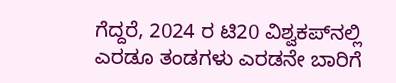ಗೆದ್ದರೆ, 2024 ರ ಟಿ20 ವಿಶ್ವಕಪ್‌ನಲ್ಲಿ ಎರಡೂ ತಂಡಗಳು ಎರಡನೇ ಬಾರಿಗೆ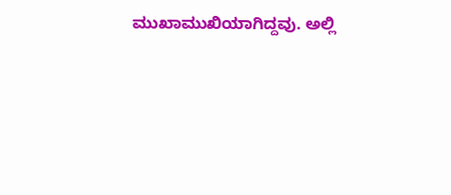ಮುಖಾಮುಖಿಯಾಗಿದ್ದವು. ಅಲ್ಲಿ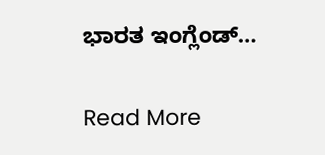ಭಾರತ ಇಂಗ್ಲೆಂಡ್…

Read More